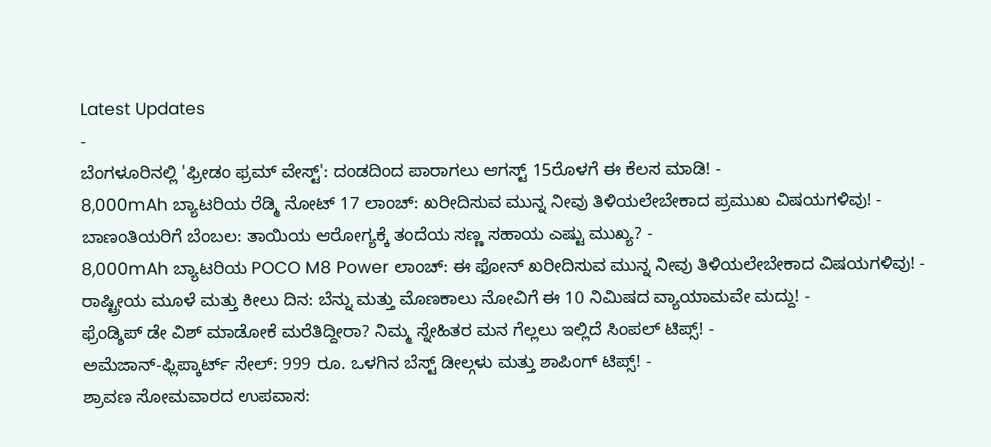Latest Updates
-
ಬೆಂಗಳೂರಿನಲ್ಲಿ 'ಫ್ರೀಡಂ ಫ್ರಮ್ ವೇಸ್ಟ್': ದಂಡದಿಂದ ಪಾರಾಗಲು ಆಗಸ್ಟ್ 15ರೊಳಗೆ ಈ ಕೆಲಸ ಮಾಡಿ! -
8,000mAh ಬ್ಯಾಟರಿಯ ರೆಡ್ಮಿ ನೋಟ್ 17 ಲಾಂಚ್: ಖರೀದಿಸುವ ಮುನ್ನ ನೀವು ತಿಳಿಯಲೇಬೇಕಾದ ಪ್ರಮುಖ ವಿಷಯಗಳಿವು! -
ಬಾಣಂತಿಯರಿಗೆ ಬೆಂಬಲ: ತಾಯಿಯ ಆರೋಗ್ಯಕ್ಕೆ ತಂದೆಯ ಸಣ್ಣ ಸಹಾಯ ಎಷ್ಟು ಮುಖ್ಯ? -
8,000mAh ಬ್ಯಾಟರಿಯ POCO M8 Power ಲಾಂಚ್: ಈ ಫೋನ್ ಖರೀದಿಸುವ ಮುನ್ನ ನೀವು ತಿಳಿಯಲೇಬೇಕಾದ ವಿಷಯಗಳಿವು! -
ರಾಷ್ಟ್ರೀಯ ಮೂಳೆ ಮತ್ತು ಕೀಲು ದಿನ: ಬೆನ್ನು ಮತ್ತು ಮೊಣಕಾಲು ನೋವಿಗೆ ಈ 10 ನಿಮಿಷದ ವ್ಯಾಯಾಮವೇ ಮದ್ದು! -
ಫ್ರೆಂಡ್ಶಿಪ್ ಡೇ ವಿಶ್ ಮಾಡೋಕೆ ಮರೆತಿದ್ದೀರಾ? ನಿಮ್ಮ ಸ್ನೇಹಿತರ ಮನ ಗೆಲ್ಲಲು ಇಲ್ಲಿದೆ ಸಿಂಪಲ್ ಟಿಪ್ಸ್! -
ಅಮೆಜಾನ್-ಫ್ಲಿಪ್ಕಾರ್ಟ್ ಸೇಲ್: 999 ರೂ. ಒಳಗಿನ ಬೆಸ್ಟ್ ಡೀಲ್ಗಳು ಮತ್ತು ಶಾಪಿಂಗ್ ಟಿಪ್ಸ್! -
ಶ್ರಾವಣ ಸೋಮವಾರದ ಉಪವಾಸ: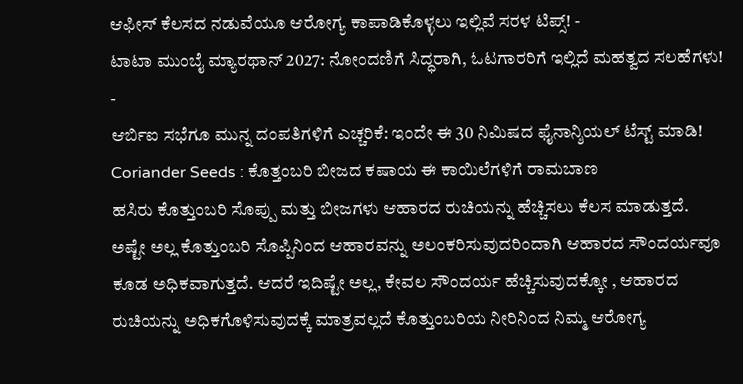ಆಫೀಸ್ ಕೆಲಸದ ನಡುವೆಯೂ ಆರೋಗ್ಯ ಕಾಪಾಡಿಕೊಳ್ಳಲು ಇಲ್ಲಿವೆ ಸರಳ ಟಿಪ್ಸ್! -
ಟಾಟಾ ಮುಂಬೈ ಮ್ಯಾರಥಾನ್ 2027: ನೋಂದಣಿಗೆ ಸಿದ್ಧರಾಗಿ, ಓಟಗಾರರಿಗೆ ಇಲ್ಲಿದೆ ಮಹತ್ವದ ಸಲಹೆಗಳು! -
ಆರ್ಬಿಐ ಸಭೆಗೂ ಮುನ್ನ ದಂಪತಿಗಳಿಗೆ ಎಚ್ಚರಿಕೆ: ಇಂದೇ ಈ 30 ನಿಮಿಷದ ಫೈನಾನ್ಶಿಯಲ್ ಟೆಸ್ಟ್ ಮಾಡಿ!
Coriander Seeds : ಕೊತ್ತಂಬರಿ ಬೀಜದ ಕಷಾಯ ಈ ಕಾಯಿಲೆಗಳಿಗೆ ರಾಮಬಾಣ
ಹಸಿರು ಕೊತ್ತುಂಬರಿ ಸೊಪ್ಪು ಮತ್ತು ಬೀಜಗಳು ಆಹಾರದ ರುಚಿಯನ್ನು ಹೆಚ್ಚಿಸಲು ಕೆಲಸ ಮಾಡುತ್ತದೆ. ಅಷ್ಟೇ ಅಲ್ಲ ಕೊತ್ತುಂಬರಿ ಸೊಪ್ಪಿನಿಂದ ಆಹಾರವನ್ನು ಅಲಂಕರಿಸುವುದರಿಂದಾಗಿ ಆಹಾರದ ಸೌಂದರ್ಯವೂ ಕೂಡ ಅಧಿಕವಾಗುತ್ತದೆ. ಆದರೆ ಇದಿಷ್ಟೇ ಅಲ್ಲ, ಕೇವಲ ಸೌಂದರ್ಯ ಹೆಚ್ಚಿಸುವುದಕ್ಕೋ , ಆಹಾರದ ರುಚಿಯನ್ನು ಅಧಿಕಗೊಳಿಸುವುದಕ್ಕೆ ಮಾತ್ರವಲ್ಲದೆ ಕೊತ್ತುಂಬರಿಯ ನೀರಿನಿಂದ ನಿಮ್ಮ ಆರೋಗ್ಯ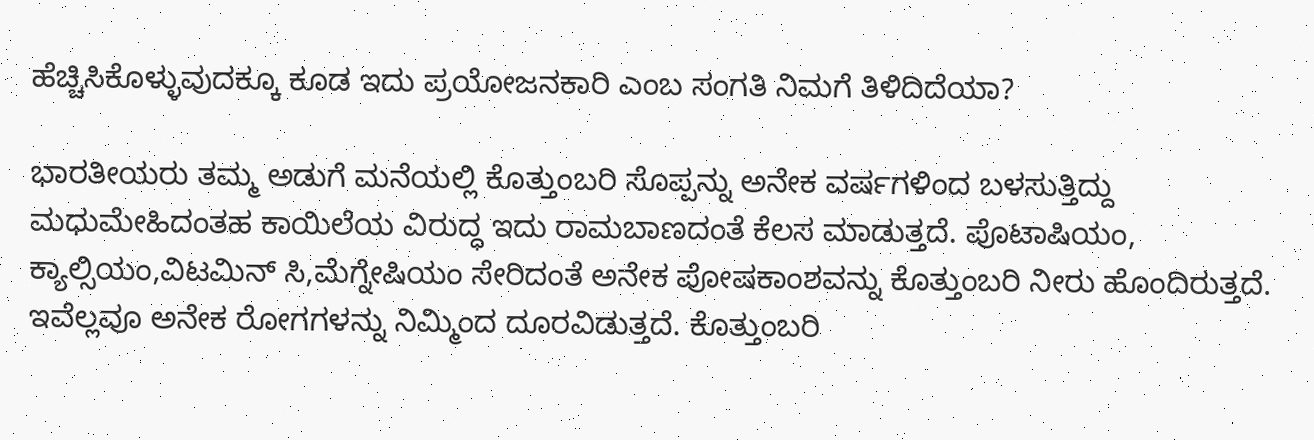ಹೆಚ್ಚಿಸಿಕೊಳ್ಳುವುದಕ್ಕೂ ಕೂಡ ಇದು ಪ್ರಯೋಜನಕಾರಿ ಎಂಬ ಸಂಗತಿ ನಿಮಗೆ ತಿಳಿದಿದೆಯಾ?

ಭಾರತೀಯರು ತಮ್ಮ ಅಡುಗೆ ಮನೆಯಲ್ಲಿ ಕೊತ್ತುಂಬರಿ ಸೊಪ್ಪನ್ನು ಅನೇಕ ವರ್ಷಗಳಿಂದ ಬಳಸುತ್ತಿದ್ದು ಮಧುಮೇಹಿದಂತಹ ಕಾಯಿಲೆಯ ವಿರುದ್ಧ ಇದು ರಾಮಬಾಣದಂತೆ ಕೆಲಸ ಮಾಡುತ್ತದೆ. ಪೊಟಾಷಿಯಂ, ಕ್ಯಾಲ್ಸಿಯಂ,ವಿಟಮಿನ್ ಸಿ,ಮೆಗ್ನೇಷಿಯಂ ಸೇರಿದಂತೆ ಅನೇಕ ಪೋಷಕಾಂಶವನ್ನು ಕೊತ್ತುಂಬರಿ ನೀರು ಹೊಂದಿರುತ್ತದೆ. ಇವೆಲ್ಲವೂ ಅನೇಕ ರೋಗಗಳನ್ನು ನಿಮ್ಮಿಂದ ದೂರವಿಡುತ್ತದೆ. ಕೊತ್ತುಂಬರಿ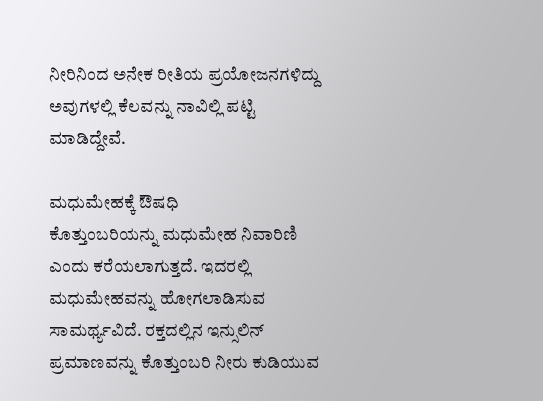ನೀರಿನಿಂದ ಅನೇಕ ರೀತಿಯ ಪ್ರಯೋಜನಗಳಿದ್ದು ಅವುಗಳಲ್ಲಿ ಕೆಲವನ್ನು ನಾವಿಲ್ಲಿ ಪಟ್ಟಿ ಮಾಡಿದ್ದೇವೆ.

ಮಧುಮೇಹಕ್ಕೆ ಔಷಧಿ
ಕೊತ್ತುಂಬರಿಯನ್ನು ಮಧುಮೇಹ ನಿವಾರಿಣಿ ಎಂದು ಕರೆಯಲಾಗುತ್ತದೆ. ಇದರಲ್ಲಿ ಮಧುಮೇಹವನ್ನು ಹೋಗಲಾಡಿಸುವ ಸಾಮರ್ಥ್ಯವಿದೆ. ರಕ್ತದಲ್ಲಿನ ಇನ್ಸುಲಿನ್ ಪ್ರಮಾಣವನ್ನು ಕೊತ್ತುಂಬರಿ ನೀರು ಕುಡಿಯುವ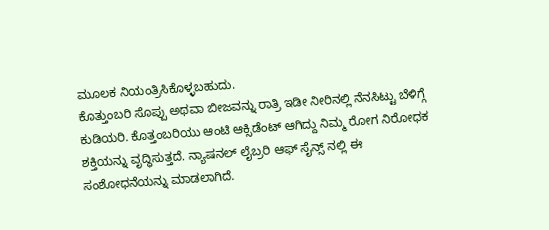ಮೂಲಕ ನಿಯಂತ್ರಿಸಿಕೊಳ್ಳಬಹುದು.
ಕೊತ್ತುಂಬರಿ ಸೊಪ್ಪು ಅಥವಾ ಬೀಜವನ್ನು ರಾತ್ರಿ ಇಡೀ ನೀರಿನಲ್ಲಿ ನೆನಸಿಟ್ಟು ಬೆಳಿಗ್ಗೆ ಕುಡಿಯರಿ. ಕೊತ್ತಂಬರಿಯು ಆಂಟಿ ಆಕ್ಸಿಡೆಂಟ್ ಆಗಿದ್ದು ನಿಮ್ಮ ರೋಗ ನಿರೋಧಕ ಶಕ್ತಿಯನ್ನು ವೃದ್ಧಿಸುತ್ತದೆ. ನ್ಯಾಷನಲ್ ಲೈಬ್ರರಿ ಆಫ್ ಸೈನ್ಸ್ ನಲ್ಲಿ ಈ ಸಂಶೋಧನೆಯನ್ನು ಮಾಡಲಾಗಿದೆ.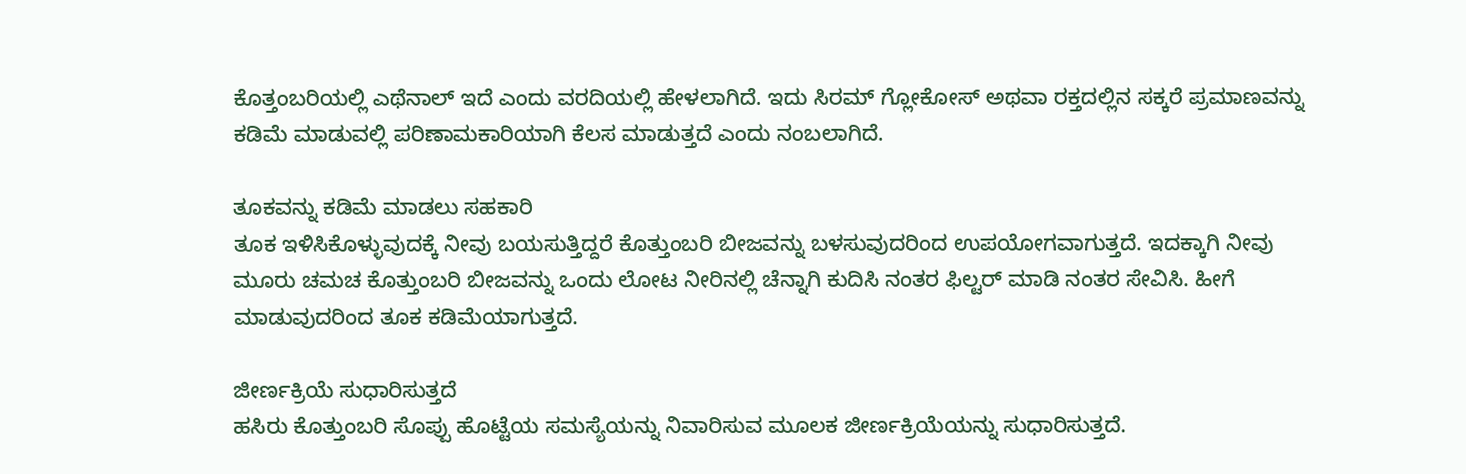ಕೊತ್ತಂಬರಿಯಲ್ಲಿ ಎಥೆನಾಲ್ ಇದೆ ಎಂದು ವರದಿಯಲ್ಲಿ ಹೇಳಲಾಗಿದೆ. ಇದು ಸಿರಮ್ ಗ್ಲೋಕೋಸ್ ಅಥವಾ ರಕ್ತದಲ್ಲಿನ ಸಕ್ಕರೆ ಪ್ರಮಾಣವನ್ನು ಕಡಿಮೆ ಮಾಡುವಲ್ಲಿ ಪರಿಣಾಮಕಾರಿಯಾಗಿ ಕೆಲಸ ಮಾಡುತ್ತದೆ ಎಂದು ನಂಬಲಾಗಿದೆ.

ತೂಕವನ್ನು ಕಡಿಮೆ ಮಾಡಲು ಸಹಕಾರಿ
ತೂಕ ಇಳಿಸಿಕೊಳ್ಳುವುದಕ್ಕೆ ನೀವು ಬಯಸುತ್ತಿದ್ದರೆ ಕೊತ್ತುಂಬರಿ ಬೀಜವನ್ನು ಬಳಸುವುದರಿಂದ ಉಪಯೋಗವಾಗುತ್ತದೆ. ಇದಕ್ಕಾಗಿ ನೀವು ಮೂರು ಚಮಚ ಕೊತ್ತುಂಬರಿ ಬೀಜವನ್ನು ಒಂದು ಲೋಟ ನೀರಿನಲ್ಲಿ ಚೆನ್ನಾಗಿ ಕುದಿಸಿ ನಂತರ ಫಿಲ್ಟರ್ ಮಾಡಿ ನಂತರ ಸೇವಿಸಿ. ಹೀಗೆ ಮಾಡುವುದರಿಂದ ತೂಕ ಕಡಿಮೆಯಾಗುತ್ತದೆ.

ಜೀರ್ಣಕ್ರಿಯೆ ಸುಧಾರಿಸುತ್ತದೆ
ಹಸಿರು ಕೊತ್ತುಂಬರಿ ಸೊಪ್ಪು ಹೊಟ್ಟೆಯ ಸಮಸ್ಯೆಯನ್ನು ನಿವಾರಿಸುವ ಮೂಲಕ ಜೀರ್ಣಕ್ರಿಯೆಯನ್ನು ಸುಧಾರಿಸುತ್ತದೆ.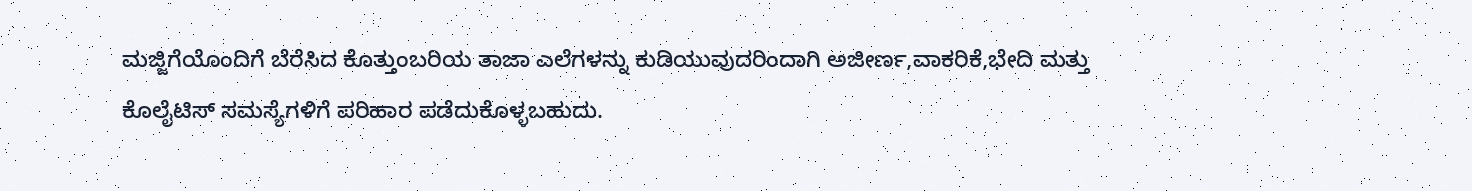ಮಜ್ಜಿಗೆಯೊಂದಿಗೆ ಬೆರೆಸಿದ ಕೊತ್ತುಂಬರಿಯ ತಾಜಾ ಎಲೆಗಳನ್ನು ಕುಡಿಯುವುದರಿಂದಾಗಿ ಅಜೀರ್ಣ,ವಾಕರಿಕೆ,ಭೇದಿ ಮತ್ತು ಕೊಲೈಟಿಸ್ ಸಮಸ್ಯೆಗಳಿಗೆ ಪರಿಹಾರ ಪಡೆದುಕೊಳ್ಳಬಹುದು.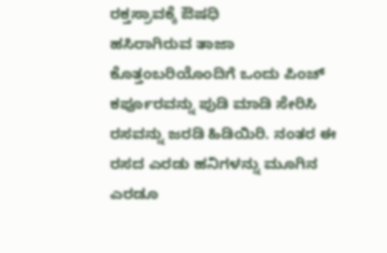ರಕ್ತಸ್ರಾವಕ್ಕೆ ಔಷಧಿ
ಹಸಿರಾಗಿರುವ ತಾಜಾ ಕೊತ್ತಂಬರಿಯೊಂದಿಗೆ ಒಂದು ಪಿಂಚ್ ಕರ್ಪೂರವನ್ನು ಪುಡಿ ಮಾಡಿ ಸೇರಿಸಿ ರಸವನ್ನು ಜರಡಿ ಹಿಡಿಯಿರಿ. ನಂತರ ಈ ರಸದ ಎರಡು ಹನಿಗಳನ್ನು ಮೂಗಿನ ಎರಡೂ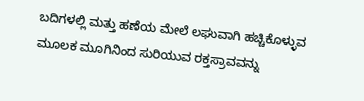ಬದಿಗಳಲ್ಲಿ ಮತ್ತು ಹಣೆಯ ಮೇಲೆ ಲಘುವಾಗಿ ಹಚ್ಚಿಕೊಳ್ಳುವ ಮೂಲಕ ಮೂಗಿನಿಂದ ಸುರಿಯುವ ರಕ್ತಸ್ರಾವವನ್ನು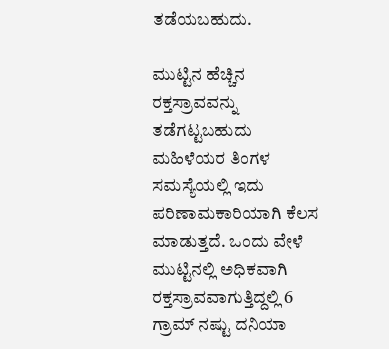ತಡೆಯಬಹುದು.

ಮುಟ್ಟಿನ ಹೆಚ್ಚಿನ ರಕ್ತಸ್ರಾವವನ್ನು ತಡೆಗಟ್ಟಬಹುದು
ಮಹಿಳೆಯರ ತಿಂಗಳ ಸಮಸ್ಯೆಯಲ್ಲಿ ಇದು ಪರಿಣಾಮಕಾರಿಯಾಗಿ ಕೆಲಸ ಮಾಡುತ್ತದೆ. ಒಂದು ವೇಳೆ ಮುಟ್ಟಿನಲ್ಲಿ ಅಧಿಕವಾಗಿ ರಕ್ತಸ್ರಾವವಾಗುತ್ತಿದ್ದಲ್ಲಿ 6 ಗ್ರಾಮ್ ನಷ್ಟು ದನಿಯಾ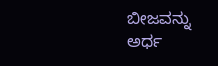ಬೀಜವನ್ನು ಅರ್ಧ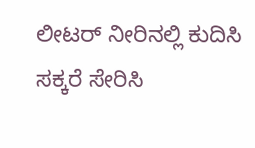ಲೀಟರ್ ನೀರಿನಲ್ಲಿ ಕುದಿಸಿ ಸಕ್ಕರೆ ಸೇರಿಸಿ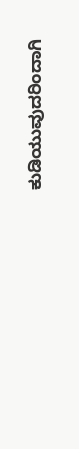ಕುಡಿಯುವುದರಿಂದಾಗಿ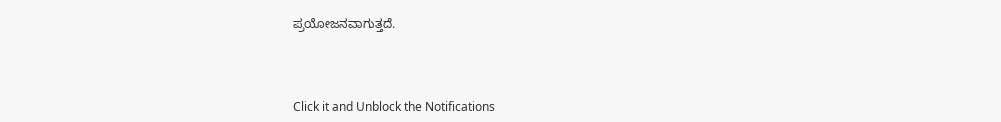ಪ್ರಯೋಜನವಾಗುತ್ತದೆ.



Click it and Unblock the Notifications